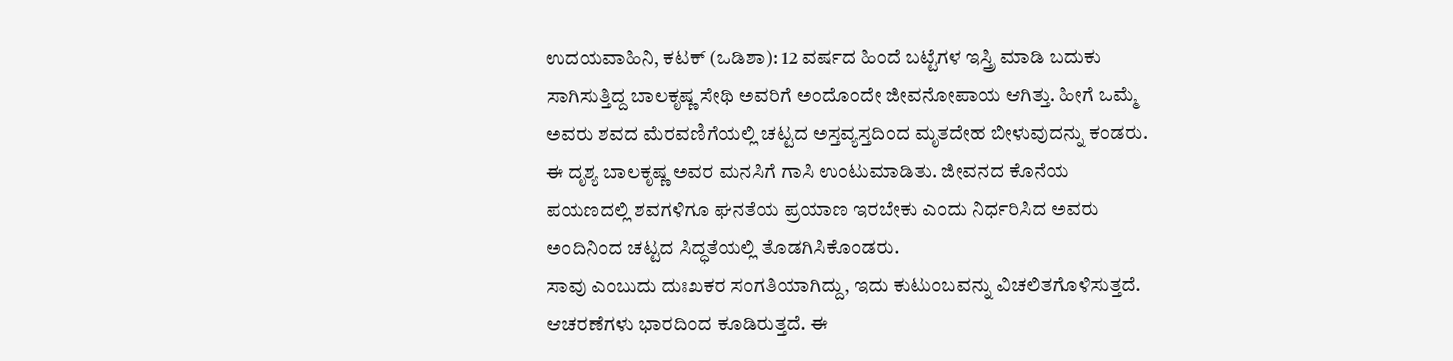ಉದಯವಾಹಿನಿ, ಕಟಕ್ (ಒಡಿಶಾ): 12 ವರ್ಷದ ಹಿಂದೆ ಬಟ್ಟೆಗಳ ಇಸ್ತ್ರಿ ಮಾಡಿ ಬದುಕು ಸಾಗಿಸುತ್ತಿದ್ದ ಬಾಲಕೃಷ್ಣ ಸೇಥಿ ಅವರಿಗೆ ಅಂದೊಂದೇ ಜೀವನೋಪಾಯ ಆಗಿತ್ತು. ಹೀಗೆ ಒಮ್ಮೆ ಅವರು ಶವದ ಮೆರವಣಿಗೆಯಲ್ಲಿ ಚಟ್ಟದ ಅಸ್ತವ್ಯಸ್ತದಿಂದ ಮೃತದೇಹ ಬೀಳುವುದನ್ನು ಕಂಡರು. ಈ ದೃಶ್ಯ ಬಾಲಕೃಷ್ಣ ಅವರ ಮನಸಿಗೆ ಗಾಸಿ ಉಂಟುಮಾಡಿತು. ಜೀವನದ ಕೊನೆಯ ಪಯಣದಲ್ಲಿ ಶವಗಳಿಗೂ ಘನತೆಯ ಪ್ರಯಾಣ ಇರಬೇಕು ಎಂದು ನಿರ್ಧರಿಸಿದ ಅವರು ಅಂದಿನಿಂದ ಚಟ್ಟದ ಸಿದ್ಧತೆಯಲ್ಲಿ ತೊಡಗಿಸಿಕೊಂಡರು.
ಸಾವು ಎಂಬುದು ದುಃಖಕರ ಸಂಗತಿಯಾಗಿದ್ದು, ಇದು ಕುಟುಂಬವನ್ನು ವಿಚಲಿತಗೊಳಿಸುತ್ತದೆ. ಆಚರಣೆಗಳು ಭಾರದಿಂದ ಕೂಡಿರುತ್ತದೆ. ಈ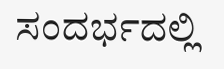ಸಂದರ್ಭದಲ್ಲಿ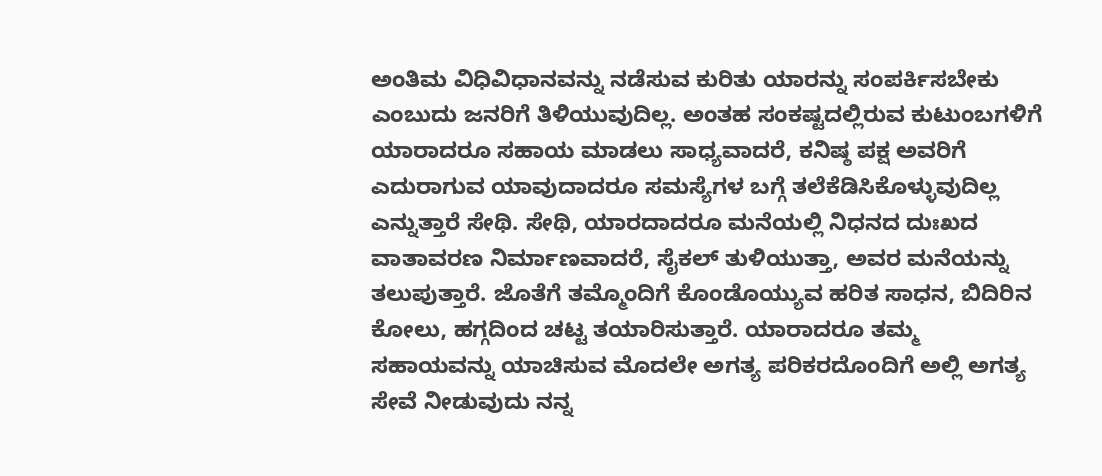ಅಂತಿಮ ವಿಧಿವಿಧಾನವನ್ನು ನಡೆಸುವ ಕುರಿತು ಯಾರನ್ನು ಸಂಪರ್ಕಿಸಬೇಕು ಎಂಬುದು ಜನರಿಗೆ ತಿಳಿಯುವುದಿಲ್ಲ. ಅಂತಹ ಸಂಕಷ್ಟದಲ್ಲಿರುವ ಕುಟುಂಬಗಳಿಗೆ ಯಾರಾದರೂ ಸಹಾಯ ಮಾಡಲು ಸಾಧ್ಯವಾದರೆ, ಕನಿಷ್ಠ ಪಕ್ಷ ಅವರಿಗೆ ಎದುರಾಗುವ ಯಾವುದಾದರೂ ಸಮಸ್ಯೆಗಳ ಬಗ್ಗೆ ತಲೆಕೆಡಿಸಿಕೊಳ್ಳುವುದಿಲ್ಲ ಎನ್ನುತ್ತಾರೆ ಸೇಥಿ. ಸೇಥಿ, ಯಾರದಾದರೂ ಮನೆಯಲ್ಲಿ ನಿಧನದ ದುಃಖದ ವಾತಾವರಣ ನಿರ್ಮಾಣವಾದರೆ, ಸೈಕಲ್ ತುಳಿಯುತ್ತಾ, ಅವರ ಮನೆಯನ್ನು ತಲುಪುತ್ತಾರೆ. ಜೊತೆಗೆ ತಮ್ಮೊಂದಿಗೆ ಕೊಂಡೊಯ್ಯುವ ಹರಿತ ಸಾಧನ, ಬಿದಿರಿನ ಕೋಲು, ಹಗ್ಗದಿಂದ ಚಟ್ಟ ತಯಾರಿಸುತ್ತಾರೆ. ಯಾರಾದರೂ ತಮ್ಮ ಸಹಾಯವನ್ನು ಯಾಚಿಸುವ ಮೊದಲೇ ಅಗತ್ಯ ಪರಿಕರದೊಂದಿಗೆ ಅಲ್ಲಿ ಅಗತ್ಯ ಸೇವೆ ನೀಡುವುದು ನನ್ನ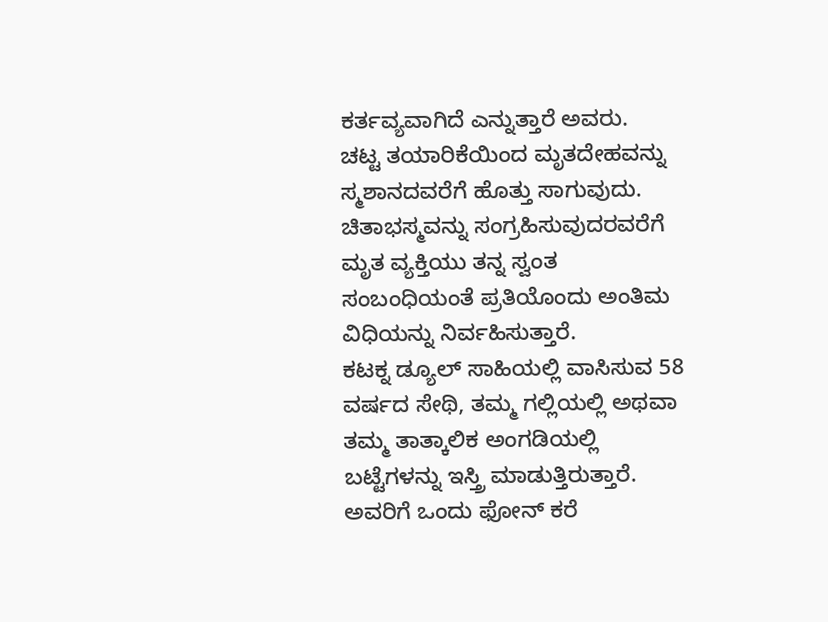ಕರ್ತವ್ಯವಾಗಿದೆ ಎನ್ನುತ್ತಾರೆ ಅವರು.
ಚಟ್ಟ ತಯಾರಿಕೆಯಿಂದ ಮೃತದೇಹವನ್ನು ಸ್ಮಶಾನದವರೆಗೆ ಹೊತ್ತು ಸಾಗುವುದು. ಚಿತಾಭಸ್ಮವನ್ನು ಸಂಗ್ರಹಿಸುವುದರವರೆಗೆ ಮೃತ ವ್ಯಕ್ತಿಯು ತನ್ನ ಸ್ವಂತ ಸಂಬಂಧಿಯಂತೆ ಪ್ರತಿಯೊಂದು ಅಂತಿಮ ವಿಧಿಯನ್ನು ನಿರ್ವಹಿಸುತ್ತಾರೆ.
ಕಟಕ್ನ ಡ್ಯೂಲ್ ಸಾಹಿಯಲ್ಲಿ ವಾಸಿಸುವ 58 ವರ್ಷದ ಸೇಥಿ, ತಮ್ಮ ಗಲ್ಲಿಯಲ್ಲಿ ಅಥವಾ ತಮ್ಮ ತಾತ್ಕಾಲಿಕ ಅಂಗಡಿಯಲ್ಲಿ ಬಟ್ಟೆಗಳನ್ನು ಇಸ್ತ್ರಿ ಮಾಡುತ್ತಿರುತ್ತಾರೆ. ಅವರಿಗೆ ಒಂದು ಫೋನ್ ಕರೆ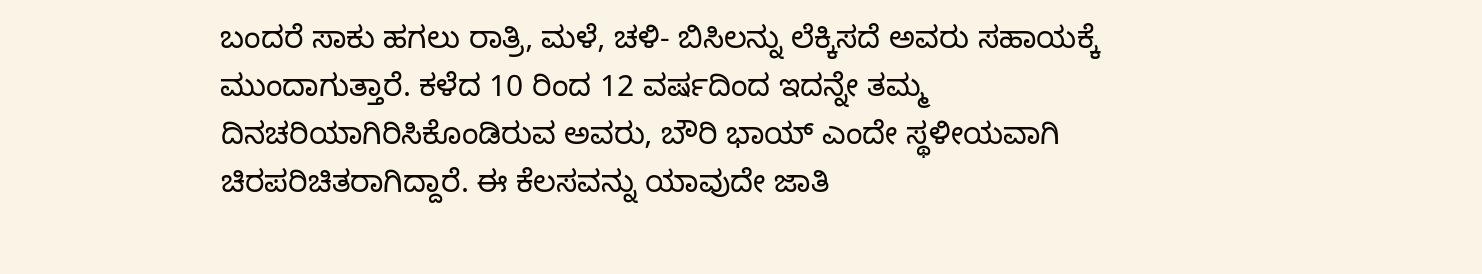ಬಂದರೆ ಸಾಕು ಹಗಲು ರಾತ್ರಿ, ಮಳೆ, ಚಳಿ- ಬಿಸಿಲನ್ನು ಲೆಕ್ಕಿಸದೆ ಅವರು ಸಹಾಯಕ್ಕೆ ಮುಂದಾಗುತ್ತಾರೆ. ಕಳೆದ 10 ರಿಂದ 12 ವರ್ಷದಿಂದ ಇದನ್ನೇ ತಮ್ಮ ದಿನಚರಿಯಾಗಿರಿಸಿಕೊಂಡಿರುವ ಅವರು, ಬೌರಿ ಭಾಯ್ ಎಂದೇ ಸ್ಥಳೀಯವಾಗಿ ಚಿರಪರಿಚಿತರಾಗಿದ್ದಾರೆ. ಈ ಕೆಲಸವನ್ನು ಯಾವುದೇ ಜಾತಿ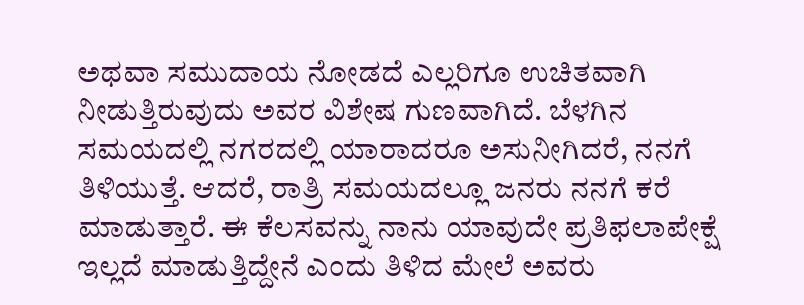ಅಥವಾ ಸಮುದಾಯ ನೋಡದೆ ಎಲ್ಲರಿಗೂ ಉಚಿತವಾಗಿ ನೀಡುತ್ತಿರುವುದು ಅವರ ವಿಶೇಷ ಗುಣವಾಗಿದೆ. ಬೆಳಗಿನ ಸಮಯದಲ್ಲಿ ನಗರದಲ್ಲಿ ಯಾರಾದರೂ ಅಸುನೀಗಿದರೆ, ನನಗೆ ತಿಳಿಯುತ್ತೆ. ಆದರೆ, ರಾತ್ರಿ ಸಮಯದಲ್ಲೂ ಜನರು ನನಗೆ ಕರೆ ಮಾಡುತ್ತಾರೆ. ಈ ಕೆಲಸವನ್ನು ನಾನು ಯಾವುದೇ ಪ್ರತಿಫಲಾಪೇಕ್ಷೆ ಇಲ್ಲದೆ ಮಾಡುತ್ತಿದ್ದೇನೆ ಎಂದು ತಿಳಿದ ಮೇಲೆ ಅವರು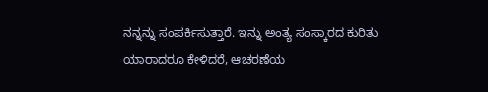ನನ್ನನ್ನು ಸಂಪರ್ಕಿಸುತ್ತಾರೆ. ಇನ್ನು ಅಂತ್ಯ ಸಂಸ್ಕಾರದ ಕುರಿತು ಯಾರಾದರೂ ಕೇಳಿದರೆ, ಆಚರಣೆಯ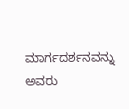ಮಾರ್ಗದರ್ಶನವನ್ನು ಅವರು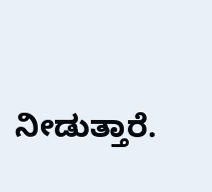ನೀಡುತ್ತಾರೆ.